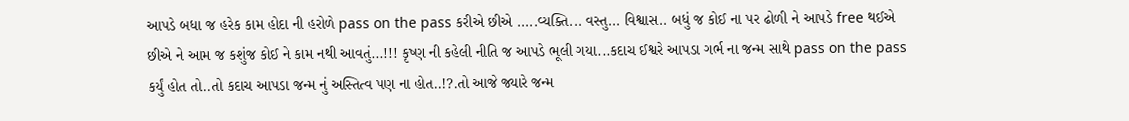આપડે બધા જ હરેક કામ હોદા ની હરોળે pass on the pass કરીએ છીએ .....વ્યક્તિ... વસ્તુ... વિશ્વાસ.. બધું જ કોઈ ના પર ઢોળી ને આપડે free થઈએ છીએ ને આમ જ કશુંજ કોઈ ને કામ નથી આવતું...!!! કૃષ્ણ ની કહેલી નીતિ જ આપડે ભૂલી ગયા...કદાચ ઈશ્વરે આપડા ગર્ભ ના જન્મ સાથે pass on the pass કર્યું હોત તો..તો કદાચ આપડા જન્મ નું અસ્તિત્વ પણ ના હોત..!?.તો આજે જ્યારે જન્મ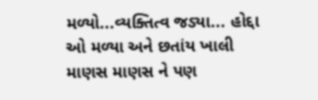મળ્યો...વ્યક્તિત્વ જડ્યા... હોદ્દા ઓ મળ્યા અને છતાંય ખાલી માણસ માણસ ને પણ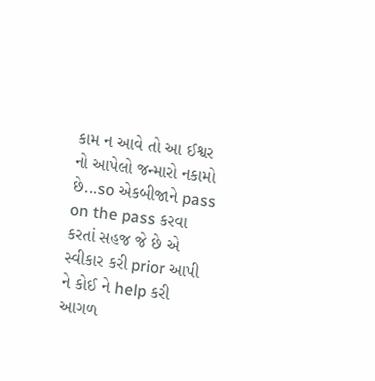કામ ન આવે તો આ ઈશ્વર નો આપેલો જન્મારો નકામો છે...so એકબીજાને pass on the pass કરવા કરતાં સહજ જે છે એ સ્વીકાર કરી prior આપી ને કોઈ ને help કરી આગળ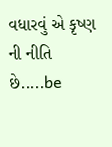વધારવું એ કૃષ્ણ ની નીતિ છે.....be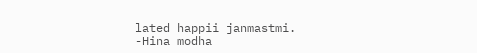lated happii janmastmi.
-Hina modha